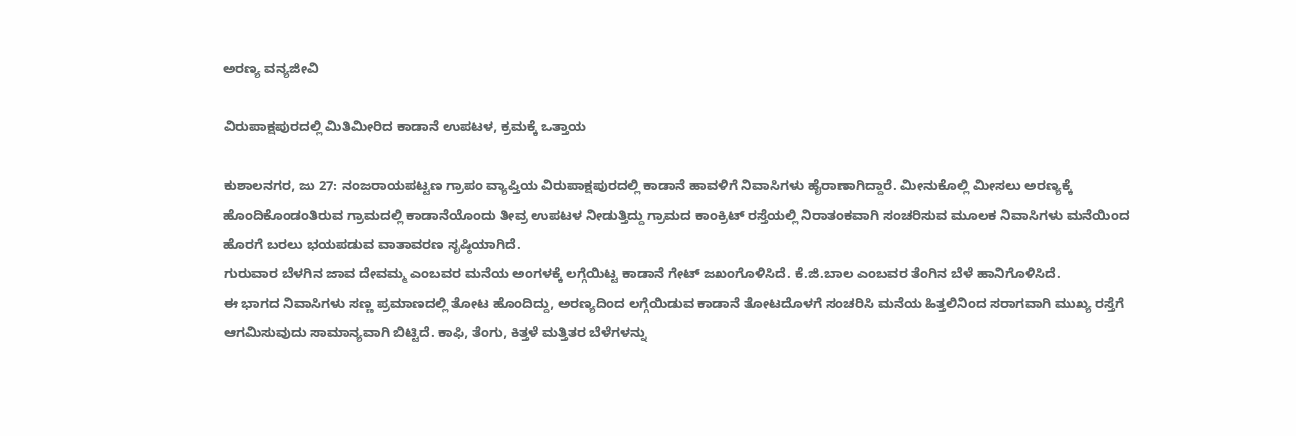ಅರಣ್ಯ ವನ್ಯಜೀವಿ

ವಿರುಪಾಕ್ಷಪುರದಲ್ಲಿ ಮಿತಿಮೀರಿದ ಕಾಡಾನೆ ಉಪಟಳ, ಕ್ರಮಕ್ಕೆ ಒತ್ತಾಯ

ಕುಶಾಲನಗರ, ಜು 27: ನಂಜರಾಯಪಟ್ಟಣ ಗ್ರಾಪಂ ವ್ಯಾಪ್ತಿಯ ವಿರುಪಾಕ್ಷಪುರದಲ್ಲಿ ಕಾಡಾನೆ ಹಾವಳಿಗೆ ನಿವಾಸಿಗಳು ಹೈರಾಣಾಗಿದ್ದಾರೆ. ಮೀನುಕೊಲ್ಲಿ ಮೀಸಲು ಅರಣ್ಯಕ್ಕೆ ಹೊಂದಿಕೊಂಡಂತಿರುವ ಗ್ರಾಮದಲ್ಲಿ‌ ಕಾಡಾನೆಯೊಂದು ತೀವ್ರ ಉಪಟಳ‌ ನೀಡುತ್ತಿದ್ದು ಗ್ರಾಮದ ಕಾಂಕ್ರಿಟ್ ರಸ್ತೆಯಲ್ಲಿ ನಿರಾತಂಕವಾಗಿ ಸಂಚರಿಸುವ ಮೂಲಕ ನಿವಾಸಿಗಳು ಮನೆಯಿಂದ ಹೊರಗೆ ಬರಲು ಭಯಪಡುವ ವಾತಾವರಣ ಸೃಷ್ಠಿಯಾಗಿದೆ.
ಗುರುವಾರ ಬೆಳಗಿನ‌ ಜಾವ ದೇವಮ್ಮ ಎಂಬವರ ಮನೆಯ ಅಂಗಳಕ್ಕೆ‌ ಲಗ್ಗೆಯಿಟ್ಟ ಕಾಡಾನೆ ಗೇಟ್ ಜಖಂಗೊಳಿಸಿದೆ. ಕೆ.ಜಿ.ಬಾಲ ಎಂಬವರ ತೆಂಗಿನ ಬೆಳೆ ಹಾನಿಗೊಳಿಸಿದೆ.
ಈ‌ ಭಾಗದ ನಿವಾಸಿಗಳು ಸಣ್ಣ ಪ್ರಮಾಣದಲ್ಲಿ ತೋಟ ಹೊಂದಿದ್ದು, ಅರಣ್ಯದಿಂದ ಲಗ್ಗೆಯಿಡುವ ಕಾಡಾನೆ ತೋಟದೊಳಗೆ ಸಂಚರಿಸಿ ಮನೆಯ ಹಿತ್ತಲಿನಿಂದ ಸರಾಗವಾಗಿ ಮುಖ್ಯ ರಸ್ತೆಗೆ ಆಗಮಿಸುವುದು ಸಾಮಾನ್ಯವಾಗಿ ಬಿಟ್ಟಿದೆ. ಕಾಫಿ, ತೆಂಗು, ಕಿತ್ತಳೆ ಮತ್ತಿತರ ಬೆಳೆಗಳನ್ನು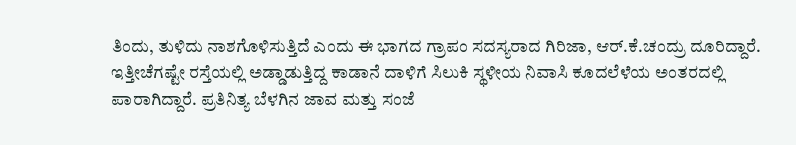ತಿಂದು, ತುಳಿದು ನಾಶಗೊಳಿಸುತ್ತಿದೆ ಎಂದು ಈ‌ ಭಾಗದ ಗ್ರಾಪಂ ಸದಸ್ಯರಾದ ಗಿರಿಜಾ, ಆರ್.ಕೆ.ಚಂದ್ರು ದೂರಿದ್ದಾರೆ.
ಇತ್ತೀಚೆಗಷ್ಟೇ ರಸ್ತೆಯಲ್ಲಿ ಅಡ್ಡಾಡುತ್ತಿದ್ದ ಕಾಡಾನೆ ದಾಳಿಗೆ ಸಿಲುಕಿ ಸ್ಥಳೀಯ ನಿವಾಸಿ ಕೂದಲೆಳೆಯ ಅಂತರದಲ್ಲಿ ಪಾರಾಗಿದ್ದಾರೆ. ಪ್ರತಿನಿತ್ಯ ಬೆಳಗಿನ‌ ಜಾವ ಮತ್ತು ಸಂಜೆ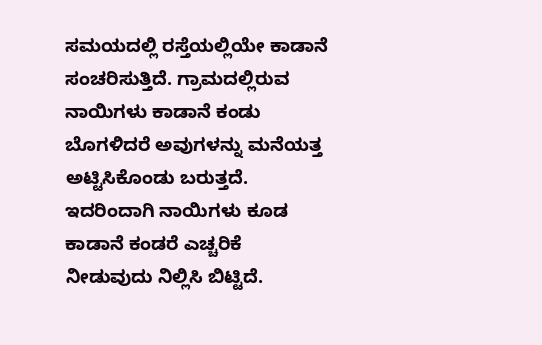ಸಮಯದಲ್ಲಿ ರಸ್ತೆಯಲ್ಲಿಯೇ ಕಾಡಾನೆ ಸಂಚರಿಸುತ್ತಿದೆ. ಗ್ರಾಮದಲ್ಲಿರುವ ನಾಯಿಗಳು‌ ಕಾಡಾನೆ ಕಂಡು‌ ಬೊಗಳಿದರೆ ಅವುಗಳನ್ನು ಮನೆಯತ್ತ ಅಟ್ಟಿಸಿಕೊಂಡು ಬರುತ್ತದೆ. ಇದರಿಂದಾಗಿ ನಾಯಿಗಳು ಕೂಡ ಕಾಡಾನೆ ಕಂಡರೆ ಎಚ್ಚರಿಕೆ ನೀಡುವುದು‌ ನಿಲ್ಲಿಸಿ ಬಿಟ್ಟಿದೆ.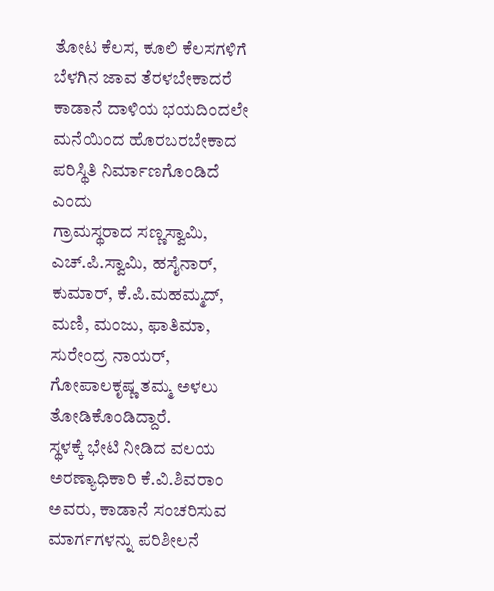ತೋಟ‌ ಕೆಲಸ, ಕೂಲಿ ಕೆಲಸಗಳಿಗೆ ಬೆಳಗಿನ ಜಾವ ತೆರಳಬೇಕಾದರೆ ಕಾಡಾನೆ ದಾಳಿಯ ಭಯದಿಂದಲೇ ಮನೆಯಿಂದ ಹೊರಬರಬೇಕಾದ ಪರಿಸ್ಥಿತಿ ನಿರ್ಮಾಣಗೊಂಡಿದೆ ಎಂದು
ಗ್ರಾಮಸ್ಥರಾದ ಸಣ್ಣಸ್ವಾಮಿ, ಎಚ್.ಪಿ.ಸ್ವಾಮಿ, ಹಸೈನಾರ್, ಕುಮಾರ್, ಕೆ.ಪಿ.ಮಹಮ್ಮದ್, ಮಣಿ, ಮಂಜು, ಫಾತಿಮಾ, ಸುರೇಂದ್ರ ನಾಯರ್, ಗೋಪಾಲಕೃಷ್ಣ ತಮ್ಮ ಅಳಲು ತೋಡಿಕೊಂಡಿದ್ದಾರೆ.
ಸ್ಥಳಕ್ಕೆ ‌ಭೇಟಿ ನೀಡಿದ ವಲಯ ಅರಣ್ಯಾಧಿಕಾರಿ ಕೆ.ವಿ.ಶಿವರಾಂ ಅವರು, ಕಾಡಾನೆ ಸಂಚರಿಸುವ ಮಾರ್ಗಗಳನ್ನು ಪರಿಶೀಲನೆ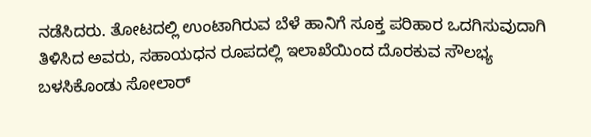ನಡೆಸಿದರು. ತೋಟದಲ್ಲಿ ಉಂಟಾಗಿರುವ ಬೆಳೆ ಹಾನಿಗೆ ಸೂಕ್ತ ಪರಿಹಾರ ಒದಗಿಸುವುದಾಗಿ ತಿಳಿಸಿದ ಅವರು, ಸಹಾಯಧನ ರೂಪದಲ್ಲಿ ಇಲಾಖೆಯಿಂದ ದೊರಕುವ ಸೌಲಭ್ಯ ಬಳಸಿಕೊಂಡು ಸೋಲಾರ್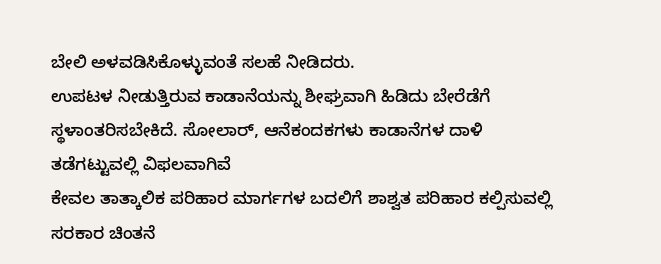ಬೇಲಿ ಅಳವಡಿಸಿಕೊಳ್ಳುವಂತೆ ಸಲಹೆ ನೀಡಿದರು.
ಉಪಟಳ ನೀಡುತ್ತಿರುವ ಕಾಡಾನೆಯನ್ನು ಶೀಘ್ರವಾಗಿ ಹಿಡಿದು ಬೇರೆಡೆಗೆ ಸ್ಥಳಾಂತರಿಸಬೇಕಿದೆ. ಸೋಲಾರ್, ಆನೆಕಂದಕಗಳು ಕಾಡಾನೆಗಳ ದಾಳಿ ತಡೆಗಟ್ಟುವಲ್ಲಿ ವಿಫಲವಾಗಿವೆ
ಕೇವಲ ತಾತ್ಕಾಲಿಕ ಪರಿಹಾರ‌ ಮಾರ್ಗಗಳ‌ ಬದಲಿಗೆ ಶಾಶ್ವತ ಪರಿಹಾರ‌ ಕಲ್ಪಿಸುವಲ್ಲಿ ಸರಕಾರ ಚಿಂತನೆ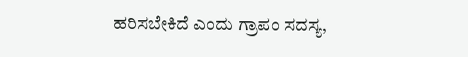ಹರಿಸಬೇಕಿದೆ ಎಂದು ಗ್ರಾಪಂ ಸದಸ್ಯ,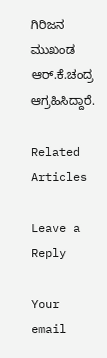ಗಿರಿಜನ ಮುಖಂಡ ಆರ್.ಕೆ.ಚಂದ್ರ ಆಗ್ರಹಿಸಿದ್ದಾರೆ.

Related Articles

Leave a Reply

Your email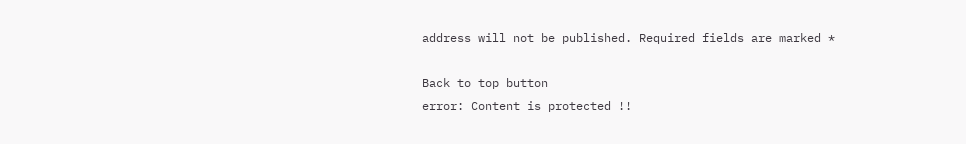address will not be published. Required fields are marked *

Back to top button
error: Content is protected !!